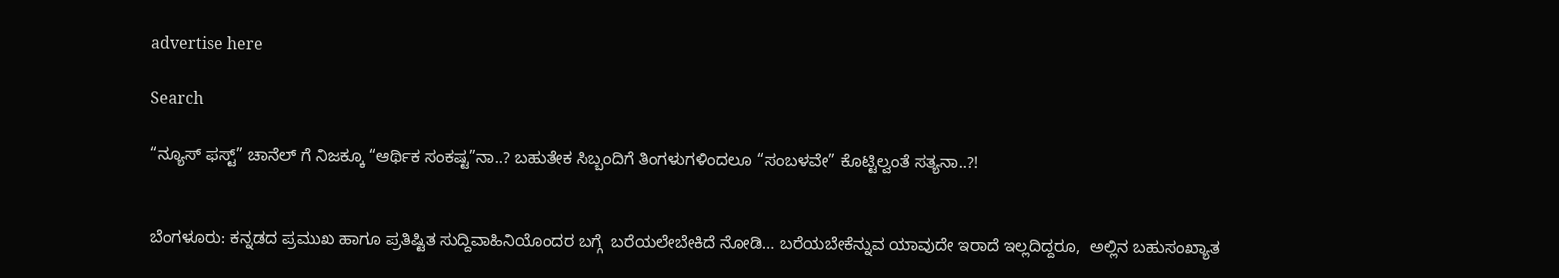advertise here

Search

“ನ್ಯೂಸ್ ಫಸ್ಟ್” ಚಾನೆಲ್ ಗೆ ನಿಜಕ್ಕೂ “ಆರ್ಥಿಕ ಸಂಕಷ್ಟ”ನಾ..? ಬಹುತೇಕ ಸಿಬ್ಬಂದಿಗೆ ತಿಂಗಳುಗಳಿಂದಲೂ “ಸಂಬಳವೇ” ಕೊಟ್ಟಿಲ್ವಂತೆ ಸತ್ಯನಾ..?!


ಬೆಂಗಳೂರು: ಕನ್ನಡದ ಪ್ರಮುಖ ಹಾಗೂ ಪ್ರತಿಷ್ಟಿತ ಸುದ್ದಿವಾಹಿನಿಯೊಂದರ ಬಗ್ಗೆ  ಬರೆಯಲೇಬೇಕಿದೆ ನೋಡಿ… ಬರೆಯಬೇಕೆನ್ನುವ ಯಾವುದೇ ಇರಾದೆ ಇಲ್ಲದಿದ್ದರೂ,  ಅಲ್ಲಿನ ಬಹುಸಂಖ್ಯಾತ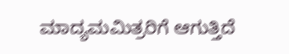ಮಾದ್ಯಮಮಿತ್ರರಿಗೆ ಆಗುತ್ತಿದೆ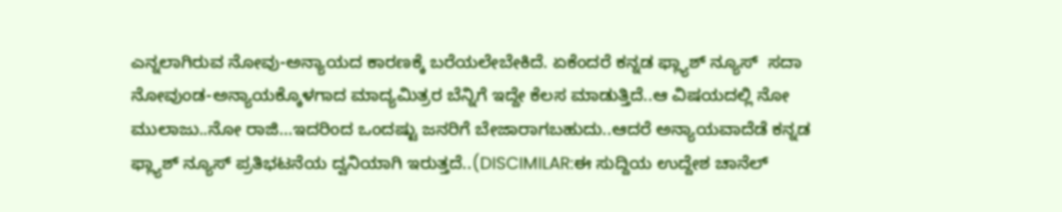ಎನ್ನಲಾಗಿರುವ ನೋವು-ಅನ್ಯಾಯದ ಕಾರಣಕ್ಕೆ ಬರೆಯಲೇಬೇಕಿದೆ. ಏಕೆಂದರೆ ಕನ್ನಡ ಫ್ಲ್ಯಾಶ್ ನ್ಯೂಸ್  ಸದಾ  ನೋವುಂಡ-ಅನ್ಯಾಯಕ್ಕೊಳಗಾದ ಮಾದ್ಯಮಿತ್ರರ ಬೆನ್ನಿಗೆ ಇದ್ದೇ ಕೆಲಸ ಮಾಡುತ್ತಿದೆ..ಆ ವಿಷಯದಲ್ಲಿ ನೋ ಮುಲಾಜು..ನೋ ರಾಜಿ…ಇದರಿಂದ ಒಂದಷ್ಟು ಜನರಿಗೆ ಬೇಜಾರಾಗಬಹುದು..ಆದರೆ ಅನ್ಯಾಯವಾದೆಡೆ ಕನ್ನಡ ಫ್ಲ್ಯಾಶ್ ನ್ಯೂಸ್ ಪ್ರತಿಭಟನೆಯ ದ್ವನಿಯಾಗಿ ಇರುತ್ತದೆ..(DISCIMILAR:ಈ ಸುದ್ದಿಯ ಉದ್ದೇಶ ಚಾನೆಲ್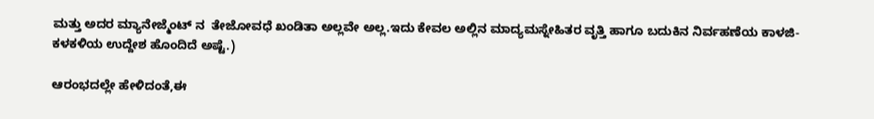ಮತ್ತು ಅದರ ಮ್ಯಾನೇಜ್ಮೆಂಟ್ ನ  ತೇಜೋವಧೆ ಖಂಡಿತಾ ಅಲ್ಲವೇ ಅಲ್ಲ.ಇದು ಕೇವಲ ಅಲ್ಲಿನ ಮಾದ್ಯಮಸ್ನೇಹಿತರ ವೃತ್ತಿ ಹಾಗೂ ಬದುಕಿನ ನಿರ್ವಹಣೆಯ ಕಾಳಜಿ-ಕಳಕಳಿಯ ಉದ್ದೇಶ ಹೊಂದಿದೆ ಅಷ್ಟೆ.)

ಆರಂಭದಲ್ಲೇ ಹೇಳಿದಂತೆ,ಈ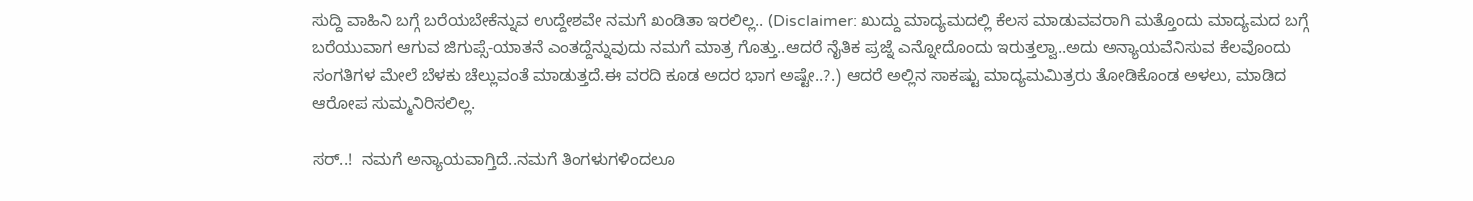ಸುದ್ದಿ ವಾಹಿನಿ ಬಗ್ಗೆ ಬರೆಯಬೇಕೆನ್ನುವ ಉದ್ದೇಶವೇ ನಮಗೆ ಖಂಡಿತಾ ಇರಲಿಲ್ಲ.. (Disclaimer: ಖುದ್ದು ಮಾದ್ಯಮದಲ್ಲಿ ಕೆಲಸ ಮಾಡುವವರಾಗಿ ಮತ್ತೊಂದು ಮಾದ್ಯಮದ ಬಗ್ಗೆ ಬರೆಯುವಾಗ ಆಗುವ ಜಿಗುಪ್ಸೆ-ಯಾತನೆ ಎಂತದ್ದೆನ್ನುವುದು ನಮಗೆ ಮಾತ್ರ ಗೊತ್ತು..ಆದರೆ ನೈತಿಕ ಪ್ರಜ್ನೆ ಎನ್ನೋದೊಂದು ಇರುತ್ತಲ್ವಾ..ಅದು ಅನ್ಯಾಯವೆನಿಸುವ ಕೆಲವೊಂದು  ಸಂಗತಿಗಳ ಮೇಲೆ ಬೆಳಕು ಚೆಲ್ಲುವಂತೆ ಮಾಡುತ್ತದೆ.ಈ ವರದಿ ಕೂಡ ಅದರ ಭಾಗ ಅಷ್ಟೇ..?.) ಆದರೆ ಅಲ್ಲಿನ ಸಾಕಷ್ಟು ಮಾದ್ಯಮಮಿತ್ರರು ತೋಡಿಕೊಂಡ ಅಳಲು, ಮಾಡಿದ ಆರೋಪ ಸುಮ್ಮನಿರಿಸಲಿಲ್ಲ.

ಸರ್..!  ನಮಗೆ ಅನ್ಯಾಯವಾಗ್ತಿದೆ..ನಮಗೆ ತಿಂಗಳುಗಳಿಂದಲೂ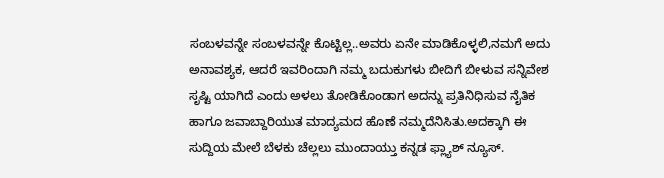ಸಂಬಳವನ್ನೇ ಸಂಬಳವನ್ನೇ ಕೊಟ್ಟಿಲ್ಲ..ಅವರು ಏನೇ ಮಾಡಿಕೊಳ್ಳಲಿ,ನಮಗೆ ಅದು ಅನಾವಶ್ಯಕ, ಆದರೆ ಇವರಿಂದಾಗಿ ನಮ್ಮ ಬದುಕುಗಳು ಬೀದಿಗೆ ಬೀಳುವ ಸನ್ನಿವೇಶ ಸೃಷ್ಟಿ ಯಾಗಿದೆ ಎಂದು ಅಳಲು ತೋಡಿಕೊಂಡಾಗ ಅದನ್ನು ಪ್ರತಿನಿಧಿಸುವ ನೈತಿಕ ಹಾಗೂ ಜವಾಬ್ದಾರಿಯುತ ಮಾದ್ಯಮದ ಹೊಣೆ ನಮ್ಮದೆನಿಸಿತು.ಅದಕ್ಕಾಗಿ ಈ ಸುದ್ದಿಯ ಮೇಲೆ ಬೆಳಕು ಚೆಲ್ಲಲು ಮುಂದಾಯ್ತು ಕನ್ನಡ ಫ್ಲ್ಯಾಶ್ ನ್ಯೂಸ್.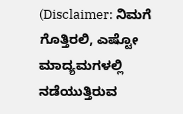(Disclaimer: ನಿಮಗೆ ಗೊತ್ತಿರಲಿ, ಎಷ್ಟೋ ಮಾದ್ಯಮಗಳಲ್ಲಿ ನಡೆಯುತ್ತಿರುವ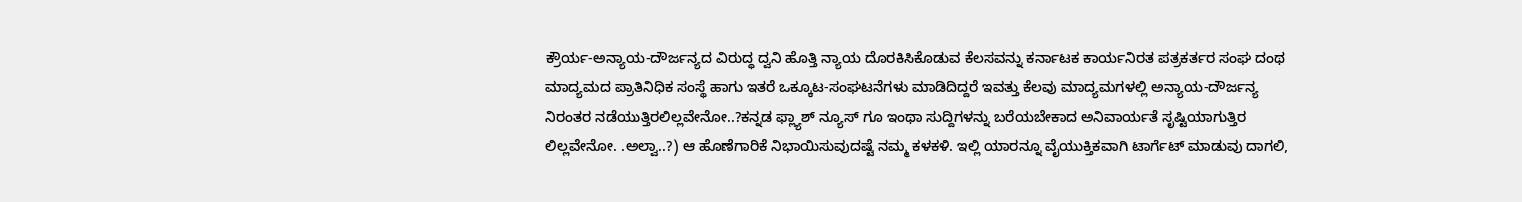ಕ್ರೌರ್ಯ-ಅನ್ಯಾಯ-ದೌರ್ಜನ್ಯದ ವಿರುದ್ಧ ದ್ವನಿ ಹೊತ್ತಿ ನ್ಯಾಯ ದೊರಕಿಸಿಕೊಡುವ ಕೆಲಸವನ್ನು ಕರ್ನಾಟಕ ಕಾರ್ಯನಿರತ ಪತ್ರಕರ್ತರ ಸಂಘ ದಂಥ ಮಾದ್ಯಮದ ಪ್ರಾತಿನಿಧಿಕ ಸಂಸ್ಥೆ ಹಾಗು ಇತರೆ ಒಕ್ಕೂಟ-ಸಂಘಟನೆಗಳು ಮಾಡಿದಿದ್ದರೆ ಇವತ್ತು ಕೆಲವು ಮಾದ್ಯಮಗಳಲ್ಲಿ ಅನ್ಯಾಯ-ದೌರ್ಜನ್ಯ ನಿರಂತರ ನಡೆಯುತ್ತಿರಲಿಲ್ಲವೇನೋ..?ಕನ್ನಡ ಫ್ಲ್ಯಾಶ್ ನ್ಯೂಸ್ ಗೂ ಇಂಥಾ ಸುದ್ದಿಗಳನ್ನು ಬರೆಯಬೇಕಾದ ಅನಿವಾರ್ಯತೆ ಸೃಷ್ಟಿಯಾಗುತ್ತಿರ ಲಿಲ್ಲವೇನೋ. .ಅಲ್ವಾ..?) ಆ ಹೊಣೆಗಾರಿಕೆ ನಿಭಾಯಿಸುವುದಷ್ಟೆ ನಮ್ಮ ಕಳಕಳಿ. ಇಲ್ಲಿ ಯಾರನ್ನೂ ವೈಯುಕ್ತಿಕವಾಗಿ ಟಾರ್ಗೆಟ್ ಮಾಡುವು ದಾಗಲಿ,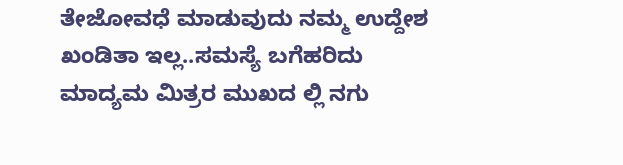ತೇಜೋವಧೆ ಮಾಡುವುದು ನಮ್ಮ ಉದ್ದೇಶ ಖಂಡಿತಾ ಇಲ್ಲ..ಸಮಸ್ಯೆ ಬಗೆಹರಿದು ಮಾದ್ಯಮ ಮಿತ್ರರ ಮುಖದ ಲ್ಲಿ ನಗು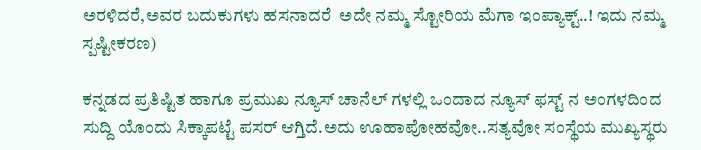ಅರಳಿದರೆ,ಅವರ ಬದುಕುಗಳು ಹಸನಾದರೆ  ಅದೇ ನಮ್ಮ ಸ್ಟೋರಿಯ ಮೆಗಾ ಇಂಪ್ಯಾಕ್ಟ್..! ಇದು ನಮ್ಮ ಸ್ಪಷ್ಟೀಕರಣ)

ಕನ್ನಡದ ಪ್ರತಿಷ್ಟಿತ ಹಾಗೂ ಪ್ರಮುಖ ನ್ಯೂಸ್ ಚಾನೆಲ್ ಗಳಲ್ಲಿ ಒಂದಾದ ನ್ಯೂಸ್ ಫಸ್ಟ್ ನ ಅಂಗಳದಿಂದ  ಸುದ್ದಿ ಯೊಂದು ಸಿಕ್ಕಾಪಟ್ಟೆ ಪಸರ್ ಆಗ್ತಿದೆ.ಅದು ಊಹಾಪೋಹವೋ..ಸತ್ಯವೋ ಸಂಸ್ಥೆಯ ಮುಖ್ಯಸ್ಥರು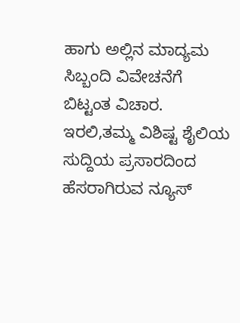ಹಾಗು ಅಲ್ಲಿನ ಮಾದ್ಯಮ ಸಿಬ್ಬಂದಿ ವಿವೇಚನೆಗೆ ಬಿಟ್ಟಂತ ವಿಚಾರ. ಇರಲಿ,ತಮ್ಮ ವಿಶಿಷ್ಟ ಶೈಲಿಯ ಸುದ್ದಿಯ ಪ್ರಸಾರದಿಂದ ಹೆಸರಾಗಿರುವ ನ್ಯೂಸ್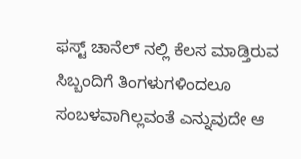ಫಸ್ಟ್ ಚಾನೆಲ್ ನಲ್ಲಿ ಕೆಲಸ ಮಾಡ್ತಿರುವ ಸಿಬ್ಬಂದಿಗೆ ತಿಂಗಳುಗಳಿಂದಲೂ ಸಂಬಳವಾಗಿಲ್ಲವಂತೆ ಎನ್ನುವುದೇ ಆ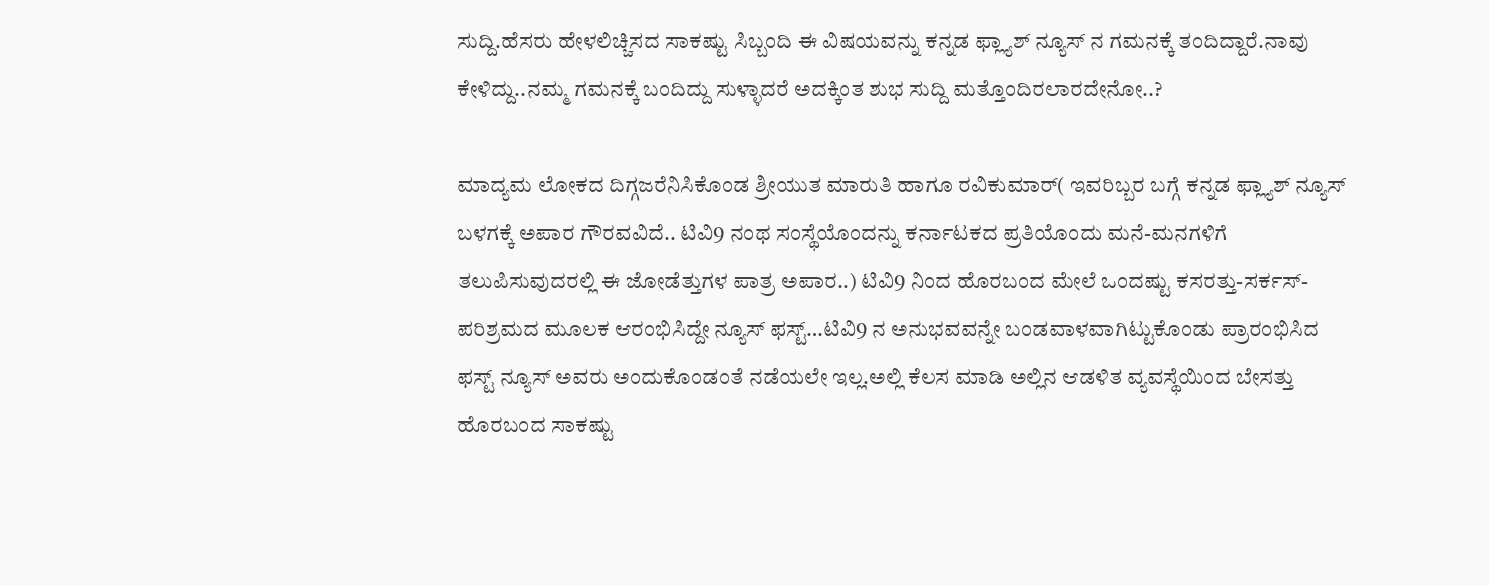ಸುದ್ದಿ.ಹೆಸರು ಹೇಳಲಿಚ್ಚಿಸದ ಸಾಕಷ್ಟು ಸಿಬ್ಬಂದಿ ಈ ವಿಷಯವನ್ನು ಕನ್ನಡ ಫ್ಲ್ಯಾಶ್ ನ್ಯೂಸ್ ನ ಗಮನಕ್ಕೆ ತಂದಿದ್ದಾರೆ.ನಾವು ಕೇಳಿದ್ದು..ನಮ್ಮ ಗಮನಕ್ಕೆ ಬಂದಿದ್ದು ಸುಳ್ಳಾದರೆ ಅದಕ್ಕಿಂತ ಶುಭ ಸುದ್ದಿ ಮತ್ತೊಂದಿರಲಾರದೇನೋ..?

ಮಾದ್ಯಮ ಲೋಕದ ದಿಗ್ಗಜರೆನಿಸಿಕೊಂಡ ಶ್ರೀಯುತ ಮಾರುತಿ ಹಾಗೂ ರವಿಕುಮಾರ್( ಇವರಿಬ್ಬರ ಬಗ್ಗೆ ಕನ್ನಡ ಫ್ಲ್ಯಾಶ್ ನ್ಯೂಸ್ ಬಳಗಕ್ಕೆ ಅಪಾರ ಗೌರವವಿದೆ.. ಟಿವಿ9 ನಂಥ ಸಂಸ್ಥೆಯೊಂದನ್ನು ಕರ್ನಾಟಕದ ಪ್ರತಿಯೊಂದು ಮನೆ-ಮನಗಳಿಗೆ ತಲುಪಿಸುವುದರಲ್ಲಿ ಈ ಜೋಡೆತ್ತುಗಳ ಪಾತ್ರ ಅಪಾರ..) ಟಿವಿ9 ನಿಂದ ಹೊರಬಂದ ಮೇಲೆ ಒಂದಷ್ಟು ಕಸರತ್ತು-ಸರ್ಕಸ್-ಪರಿಶ್ರಮದ ಮೂಲಕ ಆರಂಭಿಸಿದ್ದೇ ನ್ಯೂಸ್ ಫಸ್ಟ್…ಟಿವಿ9 ನ ಅನುಭವವನ್ನೇ ಬಂಡವಾಳವಾಗಿಟ್ಟುಕೊಂಡು ಪ್ರಾರಂಭಿಸಿದ ಫಸ್ಟ್ ನ್ಯೂಸ್ ಅವರು ಅಂದುಕೊಂಡಂತೆ ನಡೆಯಲೇ ಇಲ್ಲ.ಅಲ್ಲಿ ಕೆಲಸ ಮಾಡಿ ಅಲ್ಲಿನ ಆಡಳಿತ ವ್ಯವಸ್ಥೆಯಿಂದ ಬೇಸತ್ತು ಹೊರಬಂದ ಸಾಕಷ್ಟು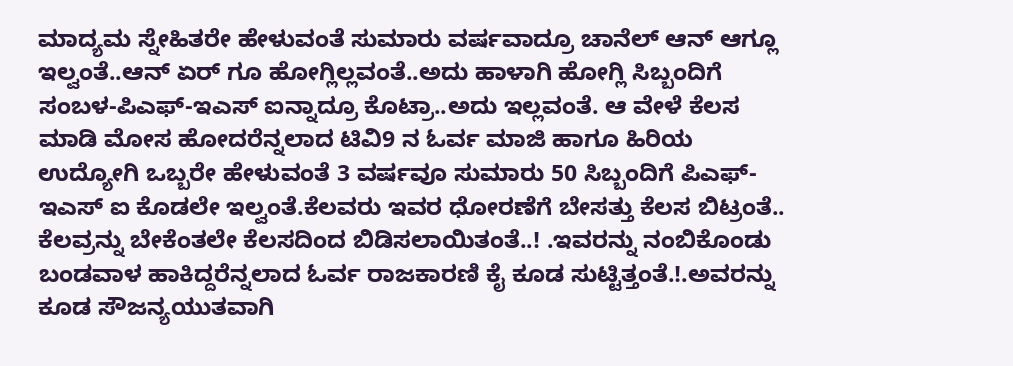ಮಾದ್ಯಮ ಸ್ನೇಹಿತರೇ ಹೇಳುವಂತೆ ಸುಮಾರು ವರ್ಷವಾದ್ರೂ ಚಾನೆಲ್ ಆನ್ ಆಗ್ಲೂ ಇಲ್ವಂತೆ..ಆನ್ ಏರ್ ಗೂ ಹೋಗ್ಲಿಲ್ಲವಂತೆ..ಅದು ಹಾಳಾಗಿ ಹೋಗ್ಲಿ ಸಿಬ್ಬಂದಿಗೆ ಸಂಬಳ-ಪಿಎಫ್-ಇಎಸ್ ಐನ್ನಾದ್ರೂ ಕೊಟ್ರಾ..ಅದು ಇಲ್ಲವಂತೆ. ಆ ವೇಳೆ ಕೆಲಸ ಮಾಡಿ ಮೋಸ ಹೋದರೆನ್ನಲಾದ ಟಿವಿ9 ನ ಓರ್ವ ಮಾಜಿ ಹಾಗೂ ಹಿರಿಯ ಉದ್ಯೋಗಿ ಒಬ್ಬರೇ ಹೇಳುವಂತೆ 3 ವರ್ಷವೂ ಸುಮಾರು 50 ಸಿಬ್ಬಂದಿಗೆ ಪಿಎಫ್-ಇಎಸ್ ಐ ಕೊಡಲೇ ಇಲ್ವಂತೆ.ಕೆಲವರು ಇವರ ಧೋರಣೆಗೆ ಬೇಸತ್ತು ಕೆಲಸ ಬಿಟ್ರಂತೆ.. ಕೆಲವ್ರನ್ನು ಬೇಕೆಂತಲೇ ಕೆಲಸದಿಂದ ಬಿಡಿಸಲಾಯಿತಂತೆ..! .ಇವರನ್ನು ನಂಬಿಕೊಂಡು ಬಂಡವಾಳ ಹಾಕಿದ್ದರೆನ್ನಲಾದ ಓರ್ವ ರಾಜಕಾರಣಿ ಕೈ ಕೂಡ ಸುಟ್ಟಿತ್ತಂತೆ.!.ಅವರನ್ನು ಕೂಡ ಸೌಜನ್ಯಯುತವಾಗಿ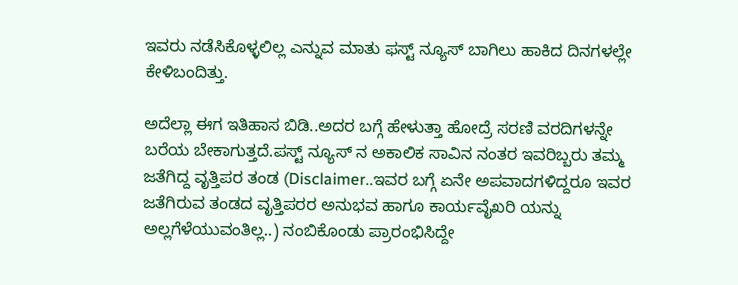ಇವರು ನಡೆಸಿಕೊಳ್ಳಲಿಲ್ಲ ಎನ್ನುವ ಮಾತು ಫಸ್ಟ್ ನ್ಯೂಸ್ ಬಾಗಿಲು ಹಾಕಿದ ದಿನಗಳಲ್ಲೇ ಕೇಳಿಬಂದಿತ್ತು.

ಅದೆಲ್ಲಾ ಈಗ ಇತಿಹಾಸ ಬಿಡಿ..ಅದರ ಬಗ್ಗೆ ಹೇಳುತ್ತಾ ಹೋದ್ರೆ ಸರಣಿ ವರದಿಗಳನ್ನೇ ಬರೆಯ ಬೇಕಾಗುತ್ತದೆ.ಪಸ್ಟ್ ನ್ಯೂಸ್ ನ ಅಕಾಲಿಕ ಸಾವಿನ ನಂತರ ಇವರಿಬ್ಬರು ತಮ್ಮ ಜತೆಗಿದ್ದ ವೃತ್ತಿಪರ ತಂಡ (Disclaimer..ಇವರ ಬಗ್ಗೆ ಏನೇ ಅಪವಾದಗಳಿದ್ದರೂ ಇವರ ಜತೆಗಿರುವ ತಂಡದ ವೃತ್ತಿಪರರ ಅನುಭವ ಹಾಗೂ ಕಾರ್ಯವೈಖರಿ ಯನ್ನು ಅಲ್ಲಗೆಳೆಯುವಂತಿಲ್ಲ..) ನಂಬಿಕೊಂಡು ಪ್ರಾರಂಭಿಸಿದ್ದೇ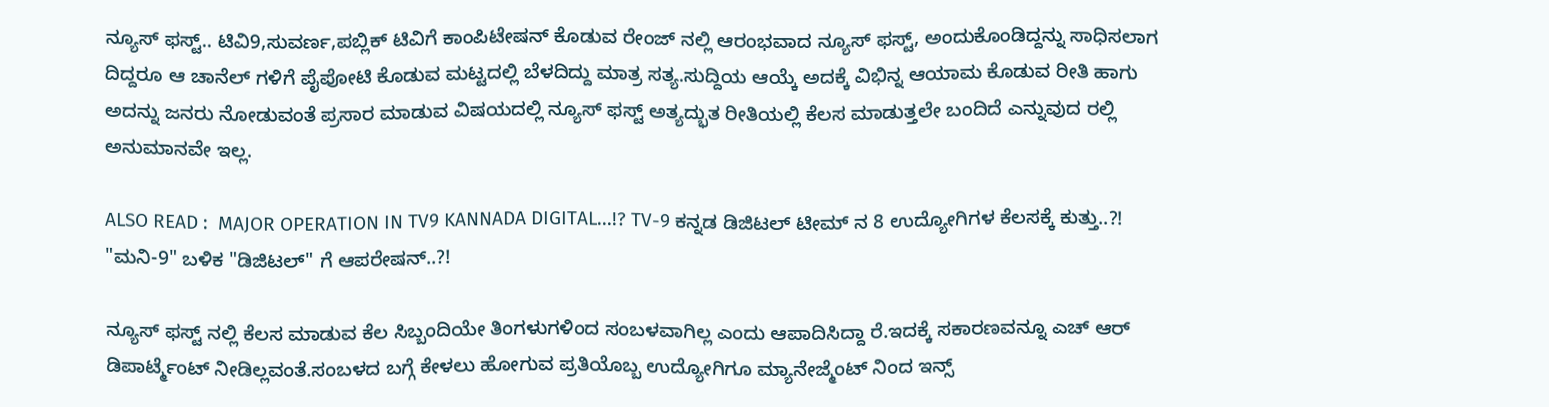ನ್ಯೂಸ್ ಫಸ್ಟ್.. ಟಿವಿ9,ಸುವರ್ಣ,ಪಬ್ಲಿಕ್ ಟಿವಿಗೆ ಕಾಂಪಿಟೇಷನ್ ಕೊಡುವ ರೇಂಜ್ ನಲ್ಲಿ ಆರಂಭವಾದ ನ್ಯೂಸ್ ಫಸ್ಟ್, ಅಂದುಕೊಂಡಿದ್ದನ್ನು ಸಾಧಿಸಲಾಗ ದಿದ್ದರೂ ಆ ಚಾನೆಲ್ ಗಳಿಗೆ ಪೈಪೋಟಿ ಕೊಡುವ ಮಟ್ಟದಲ್ಲಿ ಬೆಳದಿದ್ದು ಮಾತ್ರ ಸತ್ಯ.ಸುದ್ದಿಯ ಆಯ್ಕೆ ಅದಕ್ಕೆ ವಿಭಿನ್ನ ಆಯಾಮ ಕೊಡುವ ರೀತಿ ಹಾಗು ಅದನ್ನು ಜನರು ನೋಡುವಂತೆ ಪ್ರಸಾರ ಮಾಡುವ ವಿಷಯದಲ್ಲಿ ನ್ಯೂಸ್ ಫಸ್ಟ್ ಅತ್ಯದ್ಭುತ ರೀತಿಯಲ್ಲಿ ಕೆಲಸ ಮಾಡುತ್ತಲೇ ಬಂದಿದೆ ಎನ್ನುವುದ ರಲ್ಲಿ ಅನುಮಾನವೇ ಇಲ್ಲ.

ALSO READ :  MAJOR OPERATION IN TV9 KANNADA DIGITAL...!? TV-9 ಕನ್ನಡ ಡಿಜಿಟಲ್ ಟೀಮ್ ನ 8 ಉದ್ಯೋಗಿಗಳ ಕೆಲಸಕ್ಕೆ ಕುತ್ತು..?! "ಮನಿ-9" ಬಳಿಕ "ಡಿಜಿಟಲ್" ಗೆ ಆಪರೇಷನ್..?!

ನ್ಯೂಸ್ ಫಸ್ಟ್ ನಲ್ಲಿ ಕೆಲಸ ಮಾಡುವ ಕೆಲ ಸಿಬ್ಬಂದಿಯೇ ತಿಂಗಳುಗಳಿಂದ ಸಂಬಳವಾಗಿಲ್ಲ ಎಂದು ಆಪಾದಿಸಿದ್ದಾ ರೆ.ಇದಕ್ಕೆ ಸಕಾರಣವನ್ನೂ ಎಚ್ ಆರ್ ಡಿಪಾರ್ಟ್ಮೆಂಟ್ ನೀಡಿಲ್ಲವಂತೆ.ಸಂಬಳದ ಬಗ್ಗೆ ಕೇಳಲು ಹೋಗುವ ಪ್ರತಿಯೊಬ್ಬ ಉದ್ಯೋಗಿಗೂ ಮ್ಯಾನೇಜ್ಮೆಂಟ್ ನಿಂದ ಇನ್ಸ್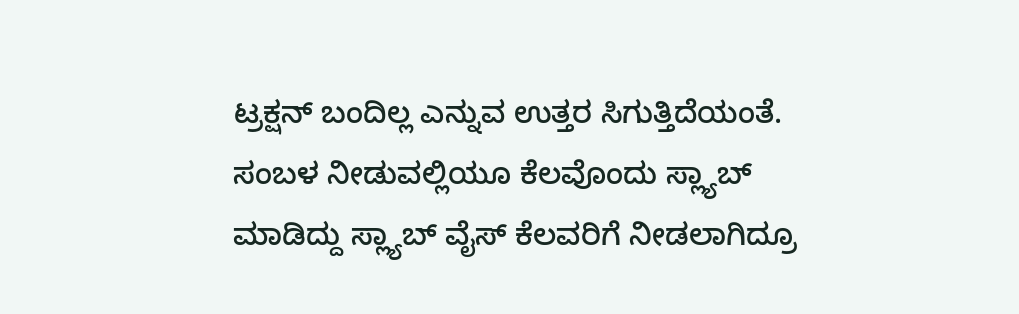ಟ್ರಕ್ಷನ್ ಬಂದಿಲ್ಲ ಎನ್ನುವ ಉತ್ತರ ಸಿಗುತ್ತಿದೆಯಂತೆ. ಸಂಬಳ ನೀಡುವಲ್ಲಿಯೂ ಕೆಲವೊಂದು ಸ್ಲ್ಯಾಬ್ ಮಾಡಿದ್ದು ಸ್ಲ್ಯಾಬ್ ವೈಸ್ ಕೆಲವರಿಗೆ ನೀಡಲಾಗಿದ್ರೂ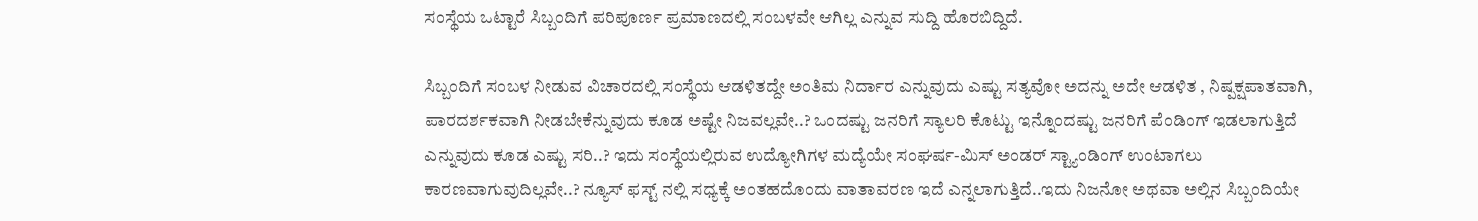ಸಂಸ್ಥೆಯ ಒಟ್ಟಾರೆ ಸಿಬ್ಬಂದಿಗೆ ಪರಿಪೂರ್ಣ ಪ್ರಮಾಣದಲ್ಲಿ ಸಂಬಳವೇ ಆಗಿಲ್ಲ ಎನ್ನುವ ಸುದ್ದಿ ಹೊರಬಿದ್ದಿದೆ.

ಸಿಬ್ಬಂದಿಗೆ ಸಂಬಳ ನೀಡುವ ವಿಚಾರದಲ್ಲಿ ಸಂಸ್ಥೆಯ ಆಡಳಿತದ್ದೇ ಅಂತಿಮ ನಿರ್ದಾರ ಎನ್ನುವುದು ಎಷ್ಟು ಸತ್ಯವೋ ಅದನ್ನು ಅದೇ ಆಡಳಿತ , ನಿಷ್ಪಕ್ಷಪಾತವಾಗಿ, ಪಾರದರ್ಶಕವಾಗಿ ನೀಡಬೇಕೆನ್ನುವುದು ಕೂಡ ಅಷ್ಟೇ ನಿಜವಲ್ಲವೇ..? ಒಂದಷ್ಟು ಜನರಿಗೆ ಸ್ಯಾಲರಿ ಕೊಟ್ಟು ಇನ್ನೊಂದಷ್ಟು ಜನರಿಗೆ ಪೆಂಡಿಂಗ್ ಇಡಲಾಗುತ್ತಿದೆ ಎನ್ನುವುದು ಕೂಡ ಎಷ್ಟು ಸರಿ..? ಇದು ಸಂಸ್ಥೆಯಲ್ಲಿರುವ ಉದ್ಯೋಗಿಗಳ ಮದ್ಯೆಯೇ ಸಂಘರ್ಷ-ಮಿಸ್ ಅಂಡರ್ ಸ್ಟ್ಯಾಂಡಿಂಗ್ ಉಂಟಾಗಲು ಕಾರಣವಾಗುವುದಿಲ್ಲವೇ..? ನ್ಯೂಸ್ ಫಸ್ಟ್ ನಲ್ಲಿ ಸಧ್ಯಕ್ಕೆ ಅಂತಹದೊಂದು ವಾತಾವರಣ ಇದೆ ಎನ್ನಲಾಗುತ್ತಿದೆ..ಇದು ನಿಜನೋ ಅಥವಾ ಅಲ್ಲಿನ ಸಿಬ್ಬಂದಿಯೇ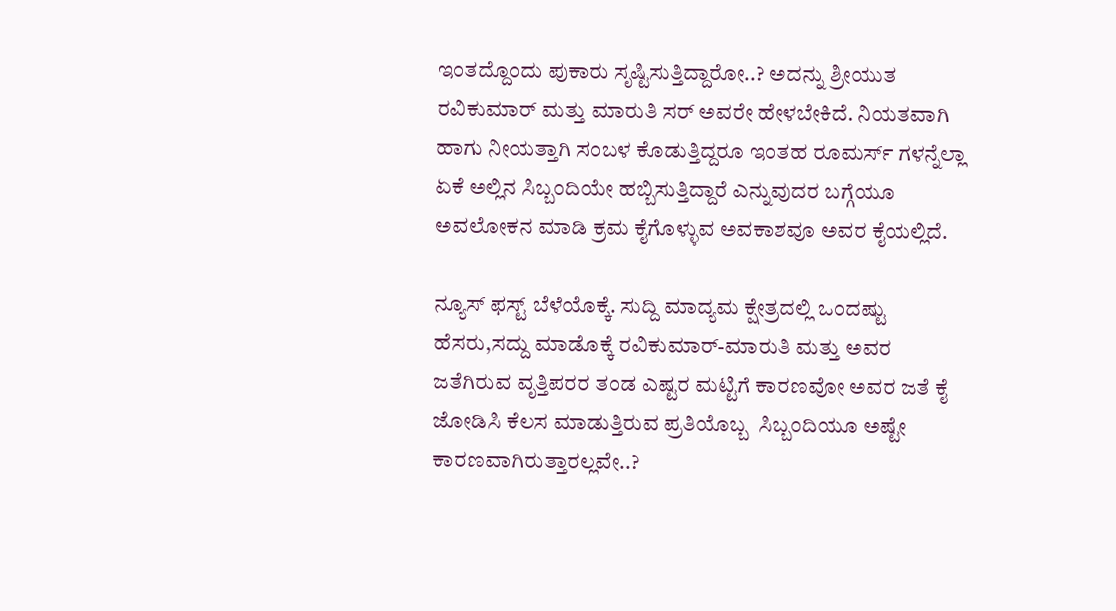ಇಂತದ್ದೊಂದು ಪುಕಾರು ಸೃಷ್ಟಿಸುತ್ತಿದ್ದಾರೋ..? ಅದನ್ನು ಶ್ರೀಯುತ ರವಿಕುಮಾರ್ ಮತ್ತು ಮಾರುತಿ ಸರ್ ಅವರೇ ಹೇಳಬೇಕಿದೆ. ನಿಯತವಾಗಿ ಹಾಗು ನೀಯತ್ತಾಗಿ ಸಂಬಳ ಕೊಡುತ್ತಿದ್ದರೂ ಇಂತಹ ರೂಮರ್ಸ್ ಗಳನ್ನೆಲ್ಲಾ ಏಕೆ ಅಲ್ಲಿನ ಸಿಬ್ಬಂದಿಯೇ ಹಬ್ಬಿಸುತ್ತಿದ್ದಾರೆ ಎನ್ನುವುದರ ಬಗ್ಗೆಯೂ ಅವಲೋಕನ ಮಾಡಿ ಕ್ರಮ ಕೈಗೊಳ್ಳುವ ಅವಕಾಶವೂ ಅವರ ಕೈಯಲ್ಲಿದೆ.

ನ್ಯೂಸ್ ಫಸ್ಟ್ ಬೆಳೆಯೊಕ್ಕೆ. ಸುದ್ದಿ ಮಾದ್ಯಮ ಕ್ಷೇತ್ರದಲ್ಲಿ ಒಂದಷ್ಟು ಹೆಸರು,ಸದ್ದು ಮಾಡೊಕ್ಕೆ ರವಿಕುಮಾರ್-ಮಾರುತಿ ಮತ್ತು ಅವರ ಜತೆಗಿರುವ ವೃತ್ತಿಪರರ ತಂಡ ಎಷ್ಟರ ಮಟ್ಟಿಗೆ ಕಾರಣವೋ ಅವರ ಜತೆ ಕೈ ಜೋಡಿಸಿ ಕೆಲಸ ಮಾಡುತ್ತಿರುವ ಪ್ರತಿಯೊಬ್ಬ  ಸಿಬ್ಬಂದಿಯೂ ಅಷ್ಟೇ ಕಾರಣವಾಗಿರುತ್ತಾರಲ್ಲವೇ..?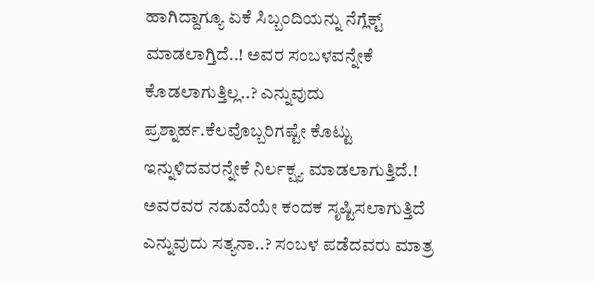ಹಾಗಿದ್ದಾಗ್ಯೂ ಏಕೆ ಸಿಬ್ಬಂದಿಯನ್ನು ನೆಗ್ಲೆಕ್ಟ್ ಮಾಡಲಾಗ್ತಿದೆ..! ಅವರ ಸಂಬಳವನ್ನೇಕೆ ಕೊಡಲಾಗುತ್ತಿಲ್ಲ..? ಎನ್ನುವುದು ಪ್ರಶ್ನಾರ್ಹ.ಕೆಲವೊಬ್ಬರಿಗಷ್ಟೇ ಕೊಟ್ಟು  ಇನ್ನುಳಿದವರನ್ನೇಕೆ ನಿರ್ಲಕ್ಷ್ಯ ಮಾಡಲಾಗುತ್ತಿದೆ.! ಅವರವರ ನಡುವೆಯೇ ಕಂದಕ ಸೃಷ್ಟಿಸಲಾಗುತ್ತಿದೆ ಎನ್ನುವುದು ಸತ್ಯನಾ..? ಸಂಬಳ ಪಡೆದವರು ಮಾತ್ರ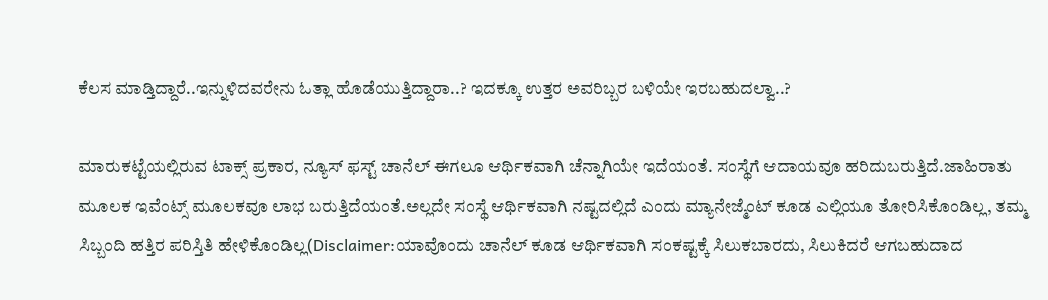ಕೆಲಸ ಮಾಡ್ತಿದ್ದಾರೆ..ಇನ್ನುಳಿದವರೇನು ಓತ್ಲಾ ಹೊಡೆಯುತ್ತಿದ್ದಾರಾ..? ಇದಕ್ಕೂ ಉತ್ತರ ಅವರಿಬ್ಬರ ಬಳಿಯೇ ಇರಬಹುದಲ್ವಾ..?

ಮಾರುಕಟ್ಟೆಯಲ್ಲಿರುವ ಟಾಕ್ಸ್ ಪ್ರಕಾರ, ನ್ಯೂಸ್ ಫಸ್ಟ್ ಚಾನೆಲ್ ಈಗಲೂ ಆರ್ಥಿಕವಾಗಿ ಚೆನ್ನಾಗಿಯೇ ಇದೆಯಂತೆ. ಸಂಸ್ಥೆಗೆ ಆದಾಯವೂ ಹರಿದುಬರುತ್ತಿದೆ.ಜಾಹಿರಾತು ಮೂಲಕ ಇವೆಂಟ್ಸ್ ಮೂಲಕವೂ ಲಾಭ ಬರುತ್ತಿದೆಯಂತೆ.ಅಲ್ಲದೇ ಸಂಸ್ಥೆ ಆರ್ಥಿಕವಾಗಿ ನಷ್ಟದಲ್ಲಿದೆ ಎಂದು ಮ್ಯಾನೇಜ್ಮೆಂಟ್ ಕೂಡ ಎಲ್ಲಿಯೂ ತೋರಿಸಿಕೊಂಡಿಲ್ಲ, ತಮ್ಮ ಸಿಬ್ಬಂದಿ ಹತ್ತಿರ ಪರಿಸ್ತಿತಿ ಹೇಳಿಕೊಂಡಿಲ್ಲ(Disclaimer:ಯಾವೊಂದು ಚಾನೆಲ್ ಕೂಡ ಆರ್ಥಿಕವಾಗಿ ಸಂಕಷ್ಟಕ್ಕೆ ಸಿಲುಕಬಾರದು, ಸಿಲುಕಿದರೆ ಆಗಬಹುದಾದ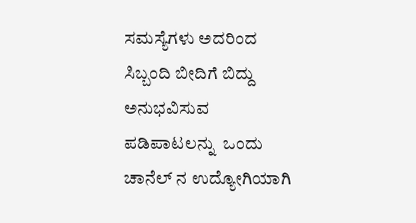ಸಮಸ್ಯೆಗಳು ಅದರಿಂದ ಸಿಬ್ಬಂದಿ ಬೀದಿಗೆ ಬಿದ್ದು ಅನುಭವಿಸುವ ಪಡಿಪಾಟಲನ್ನು  ಒಂದು ಚಾನೆಲ್ ನ ಉದ್ಯೋಗಿಯಾಗಿ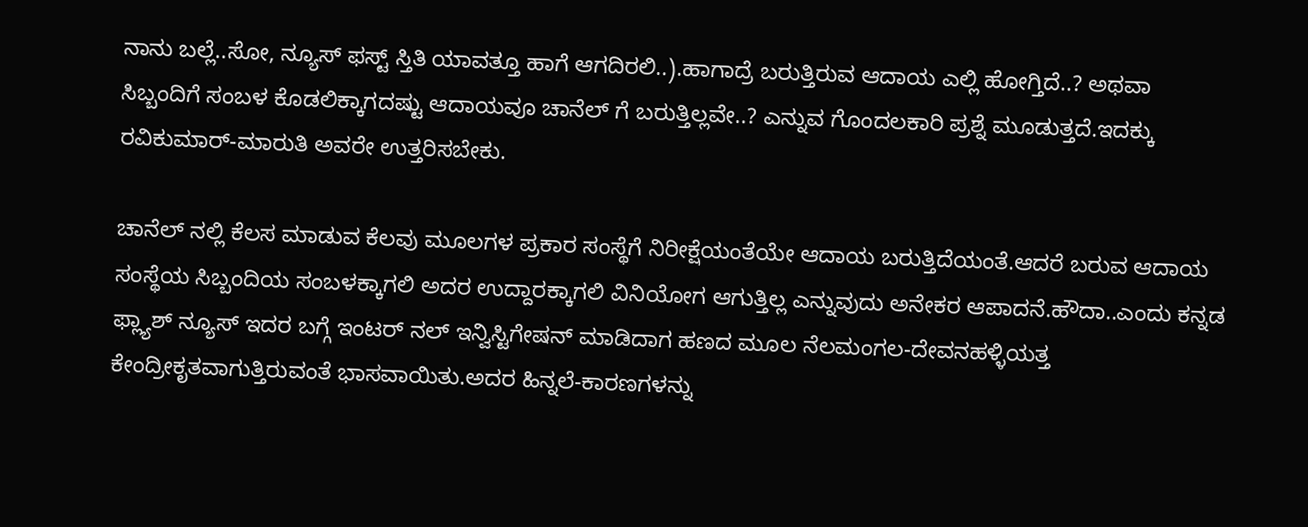ನಾನು ಬಲ್ಲೆ..ಸೋ, ನ್ಯೂಸ್ ಫಸ್ಟ್ ಸ್ತಿತಿ ಯಾವತ್ತೂ ಹಾಗೆ ಆಗದಿರಲಿ..).ಹಾಗಾದ್ರೆ ಬರುತ್ತಿರುವ ಆದಾಯ ಎಲ್ಲಿ ಹೋಗ್ತಿದೆ..? ಅಥವಾ  ಸಿಬ್ಬಂದಿಗೆ ಸಂಬಳ ಕೊಡಲಿಕ್ಕಾಗದಷ್ಟು ಆದಾಯವೂ ಚಾನೆಲ್ ಗೆ ಬರುತ್ತಿಲ್ಲವೇ..? ಎನ್ನುವ ಗೊಂದಲಕಾರಿ ಪ್ರಶ್ನೆ ಮೂಡುತ್ತದೆ.ಇದಕ್ಕು ರವಿಕುಮಾರ್-ಮಾರುತಿ ಅವರೇ ಉತ್ತರಿಸಬೇಕು.

ಚಾನೆಲ್ ನಲ್ಲಿ ಕೆಲಸ ಮಾಡುವ ಕೆಲವು ಮೂಲಗಳ ಪ್ರಕಾರ ಸಂಸ್ಥೆಗೆ ನಿರೀಕ್ಷೆಯಂತೆಯೇ ಆದಾಯ ಬರುತ್ತಿದೆಯಂತೆ.ಆದರೆ ಬರುವ ಆದಾಯ ಸಂಸ್ಥೆಯ ಸಿಬ್ಬಂದಿಯ ಸಂಬಳಕ್ಕಾಗಲಿ ಅದರ ಉದ್ದಾರಕ್ಕಾಗಲಿ ವಿನಿಯೋಗ ಆಗುತ್ತಿಲ್ಲ ಎನ್ನುವುದು ಅನೇಕರ ಆಪಾದನೆ.ಹೌದಾ..ಎಂದು ಕನ್ನಡ ಫ್ಲ್ಯಾಶ್ ನ್ಯೂಸ್ ಇದರ ಬಗ್ಗೆ ಇಂಟರ್ ನಲ್ ಇನ್ವಿಸ್ಟಿಗೇಷನ್ ಮಾಡಿದಾಗ ಹಣದ ಮೂಲ ನೆಲಮಂಗಲ-ದೇವನಹಳ್ಳಿಯತ್ತ ಕೇಂದ್ರೀಕೃತವಾಗುತ್ತಿರುವಂತೆ ಭಾಸವಾಯಿತು.ಅದರ ಹಿನ್ನಲೆ-ಕಾರಣಗಳನ್ನು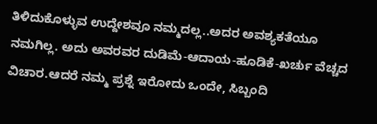ತಿಳಿದುಕೊಳ್ಳುವ ಉದ್ದೇಶವೂ ನಮ್ಮದಲ್ಲ..ಅದರ ಅವಶ್ಯಕತೆಯೂ ನಮಗಿಲ್ಲ. ಅದು ಅವರವರ ದುಡಿಮೆ-ಆದಾಯ-ಹೂಡಿಕೆ-ಖರ್ಚು ವೆಚ್ಚದ ವಿಚಾರ.ಆದರೆ ನಮ್ಮ ಪ್ರಶ್ನೆ ಇರೋದು ಒಂದೇ, ಸಿಬ್ಬಂದಿ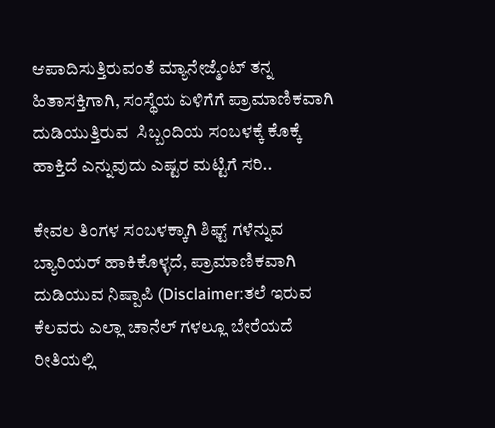ಆಪಾದಿಸುತ್ತಿರುವಂತೆ ಮ್ಯಾನೇಜ್ಮೆಂಟ್ ತನ್ನ ಹಿತಾಸಕ್ತಿಗಾಗಿ, ಸಂಸ್ಥೆಯ ಏಳಿಗೆಗೆ ಪ್ರಾಮಾಣಿಕವಾಗಿ ದುಡಿಯುತ್ತಿರುವ  ಸಿಬ್ಬಂದಿಯ ಸಂಬಳಕ್ಕೆ ಕೊಕ್ಕೆ ಹಾಕ್ತಿದೆ ಎನ್ನುವುದು ಎಷ್ಟರ ಮಟ್ಟಿಗೆ ಸರಿ..

ಕೇವಲ ತಿಂಗಳ ಸಂಬಳಕ್ಕಾಗಿ ಶಿಫ್ಟ್ ಗಳೆನ್ನುವ ಬ್ಯಾರಿಯರ್ ಹಾಕಿಕೊಳ್ಳದೆ, ಪ್ರಾಮಾಣಿಕವಾಗಿ ದುಡಿಯುವ ನಿಷ್ಪಾಪಿ (Disclaimer:ತಲೆ ಇರುವ ಕೆಲವರು ಎಲ್ಲಾ ಚಾನೆಲ್ ಗಳಲ್ಲೂ ಬೇರೆಯದೆ ರೀತಿಯಲ್ಲಿ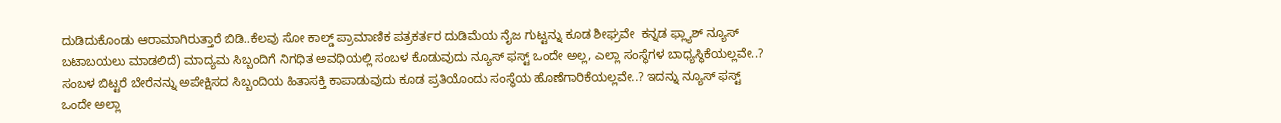ದುಡಿದುಕೊಂಡು ಆರಾಮಾಗಿರುತ್ತಾರೆ ಬಿಡಿ..ಕೆಲವು ಸೋ ಕಾಲ್ಡ್ ಪ್ರಾಮಾಣಿಕ ಪತ್ರಕರ್ತರ ದುಡಿಮೆಯ ನೈಜ ಗುಟ್ಟನ್ನು ಕೂಡ ಶೀಘ್ರವೇ  ಕನ್ನಡ ಫ್ಲ್ಯಾಶ್ ನ್ಯೂಸ್  ಬಟಾಬಯಲು ಮಾಡಲಿದೆ) ಮಾದ್ಯಮ ಸಿಬ್ಬಂದಿಗೆ ನಿಗಧಿತ ಅವಧಿಯಲ್ಲಿ ಸಂಬಳ ಕೊಡುವುದು ನ್ಯೂಸ್ ಫಸ್ಟ್ ಒಂದೇ ಅಲ್ಲ, ಎಲ್ಲಾ ಸಂಸ್ಥೆಗಳ ಬಾಧ್ಯಸ್ಥಿಕೆಯಲ್ಲವೇ..? ಸಂಬಳ ಬಿಟ್ಟರೆ ಬೇರೆನನ್ನು ಅಪೇಕ್ಷಿಸದ ಸಿಬ್ಬಂದಿಯ ಹಿತಾಸಕ್ತಿ ಕಾಪಾಡುವುದು ಕೂಡ ಪ್ರತಿಯೊಂದು ಸಂಸ್ಥೆಯ ಹೊಣೆಗಾರಿಕೆಯಲ್ಲವೇ..? ಇದನ್ನು ನ್ಯೂಸ್ ಫಸ್ಟ್ ಒಂದೇ ಅಲ್ಲಾ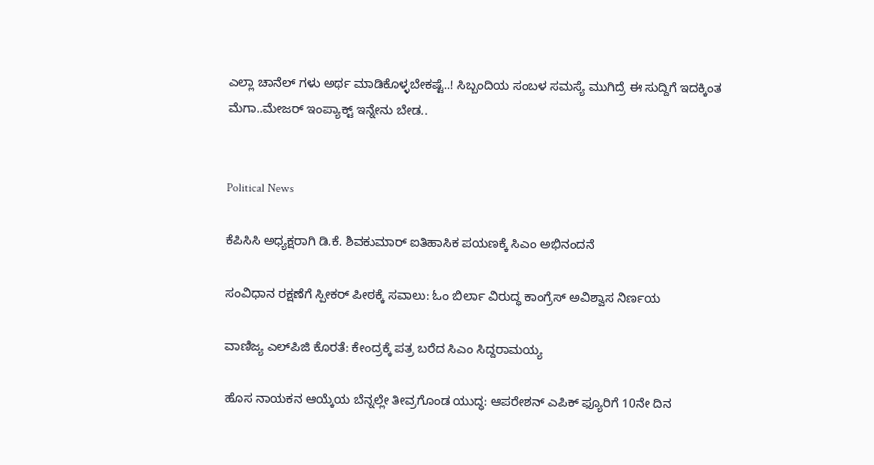ಎಲ್ಲಾ ಚಾನೆಲ್ ಗಳು ಅರ್ಥ ಮಾಡಿಕೊಳ್ಳಬೇಕಷ್ಟೆ..! ಸಿಬ್ಬಂದಿಯ ಸಂಬಳ ಸಮಸ್ಯೆ ಮುಗಿದ್ರೆ ಈ ಸುದ್ದಿಗೆ ಇದಕ್ಕಿಂತ ಮೆಗಾ..ಮೇಜರ್ ಇಂಪ್ಯಾಕ್ಟ್ ಇನ್ನೇನು ಬೇಡ..


Political News

ಕೆಪಿಸಿಸಿ ಅಧ್ಯಕ್ಷರಾಗಿ ಡಿ.ಕೆ. ಶಿವಕುಮಾರ್ ಐತಿಹಾಸಿಕ ಪಯಣಕ್ಕೆ ಸಿಎಂ ಅಭಿನಂದನೆ

ಸಂವಿಧಾನ ರಕ್ಷಣೆಗೆ ಸ್ಪೀಕರ್ ಪೀಠಕ್ಕೆ ಸವಾಲು: ಓಂ ಬಿರ್ಲಾ ವಿರುದ್ಧ ಕಾಂಗ್ರೆಸ್ ಅವಿಶ್ವಾಸ ನಿರ್ಣಯ

ವಾಣಿಜ್ಯ ಎಲ್‌ಪಿಜಿ ಕೊರತೆ: ಕೇಂದ್ರಕ್ಕೆ ಪತ್ರ ಬರೆದ ಸಿಎಂ ಸಿದ್ದರಾಮಯ್ಯ

ಹೊಸ ನಾಯಕನ ಆಯ್ಕೆಯ ಬೆನ್ನಲ್ಲೇ ತೀವ್ರಗೊಂಡ ಯುದ್ಧ: ಆಪರೇಶನ್ ಎಪಿಕ್ ಫ್ಯೂರಿಗೆ 10ನೇ ದಿನ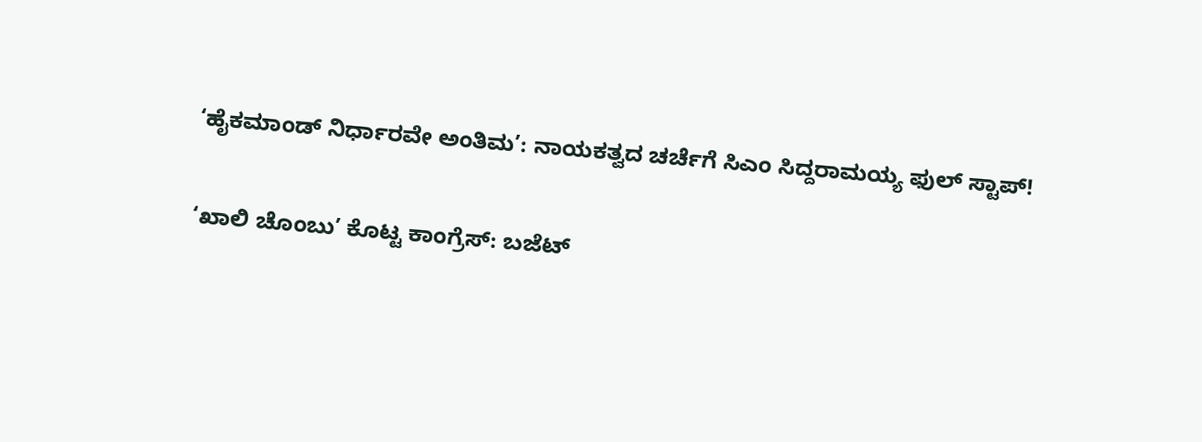‘ಹೈಕಮಾಂಡ್ ನಿರ್ಧಾರವೇ ಅಂತಿಮ’: ನಾಯಕತ್ವದ ಚರ್ಚೆಗೆ ಸಿಎಂ ಸಿದ್ದರಾಮಯ್ಯ ಫುಲ್ ಸ್ಟಾಪ್!

‘ಖಾಲಿ ಚೊಂಬು’ ಕೊಟ್ಟ ಕಾಂಗ್ರೆಸ್: ಬಜೆಟ್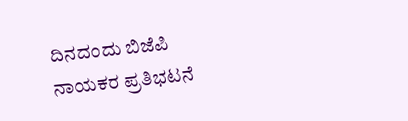ದಿನದಂದು ಬಿಜೆಪಿ ನಾಯಕರ ಪ್ರತಿಭಟನೆ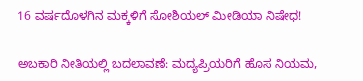16 ವರ್ಷದೊಳಗಿನ ಮಕ್ಕಳಿಗೆ ಸೋಶಿಯಲ್ ಮೀಡಿಯಾ ನಿಷೇಧ!

ಅಬಕಾರಿ ನೀತಿಯಲ್ಲಿ ಬದಲಾವಣೆ: ಮದ್ಯಪ್ರಿಯರಿಗೆ ಹೊಸ ನಿಯಮ,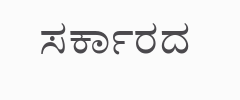ಸರ್ಕಾರದ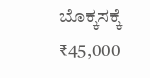ಬೊಕ್ಕಸಕ್ಕೆ ₹45,000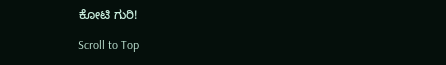ಕೋಟಿ ಗುರಿ!

Scroll to Top